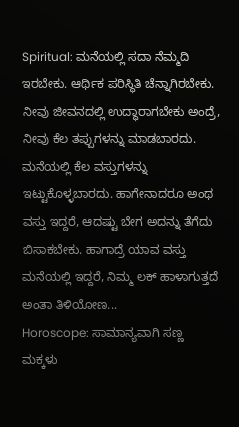Spiritual: ಮನೆಯಲ್ಲಿ ಸದಾ ನೆಮ್ಮದಿ ಇರಬೇಕು. ಆರ್ಥಿಕ ಪರಿಸ್ಥಿತಿ ಚೆನ್ನಾಗಿರಬೇಕು. ನೀವು ಜೀವನದಲ್ಲಿ ಉದ್ಧಾರಾಗಬೇಕು ಅಂದ್ರೆ, ನೀವು ಕೆಲ ತಪ್ಪುಗಳನ್ನು ಮಾಡಬಾರದು. ಮನೆಯಲ್ಲಿ ಕೆಲ ವಸ್ತುಗಳನ್ನು ಇಟ್ಟುಕೊಳ್ಳಬಾರದು. ಹಾಗೇನಾದರೂ ಅಂಥ ವಸ್ತು ಇದ್ದರೆ, ಆದಷ್ಟು ಬೇಗ ಅದನ್ನು ತೆಗೆದು ಬಿಸಾಕಬೇಕು. ಹಾಗಾದ್ರೆ ಯಾವ ವಸ್ತು ಮನೆಯಲ್ಲಿ ಇದ್ದರೆ, ನಿಮ್ಮ ಲಕ್ ಹಾಳಾಗುತ್ತದೆ ಅಂತಾ ತಿಳಿಯೋಣ...
Horoscope: ಸಾಮಾನ್ಯವಾಗಿ ಸಣ್ಣ ಮಕ್ಕಳು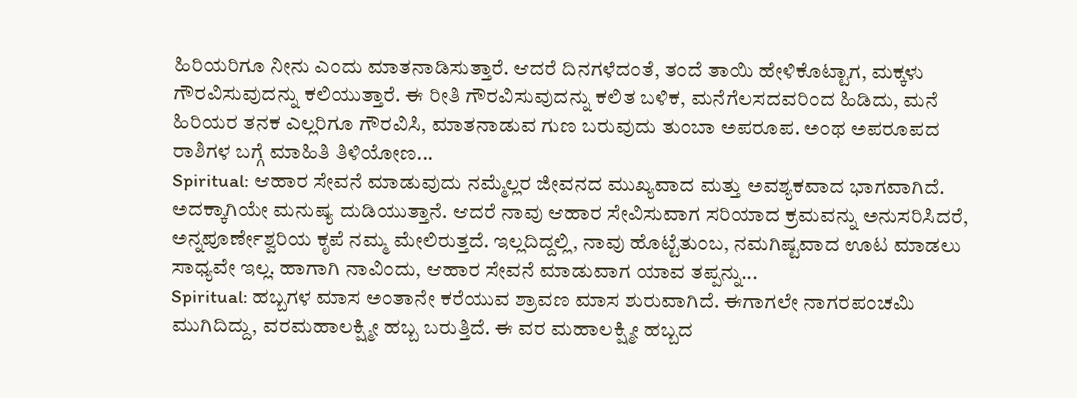ಹಿರಿಯರಿಗೂ ನೀನು ಎಂದು ಮಾತನಾಡಿಸುತ್ತಾರೆ. ಆದರೆ ದಿನಗಳೆದಂತೆ, ತಂದೆ ತಾಯಿ ಹೇಳಿಕೊಟ್ಟಾಗ, ಮಕ್ಕಳು ಗೌರವಿಸುವುದನ್ನು ಕಲಿಯುತ್ತಾರೆ. ಈ ರೀತಿ ಗೌರವಿಸುವುದನ್ನು ಕಲಿತ ಬಳಿಕ, ಮನೆಗೆಲಸದವರಿಂದ ಹಿಡಿದು, ಮನೆ ಹಿರಿಯರ ತನಕ ಎಲ್ಲರಿಗೂ ಗೌರವಿಸಿ, ಮಾತನಾಡುವ ಗುಣ ಬರುವುದು ತುಂಬಾ ಅಪರೂಪ. ಅಂಥ ಅಪರೂಪದ ರಾಶಿಗಳ ಬಗ್ಗೆ ಮಾಹಿತಿ ತಿಳಿಯೋಣ...
Spiritual: ಆಹಾರ ಸೇವನೆ ಮಾಡುವುದು ನಮ್ಮೆಲ್ಲರ ಜೀವನದ ಮುಖ್ಯವಾದ ಮತ್ತು ಅವಶ್ಯಕವಾದ ಭಾಗವಾಗಿದೆ. ಅದಕ್ಕಾಗಿಯೇ ಮನುಷ್ಯ ದುಡಿಯುತ್ತಾನೆ. ಆದರೆ ನಾವು ಆಹಾರ ಸೇವಿಸುವಾಗ ಸರಿಯಾದ ಕ್ರಮವನ್ನು ಅನುಸರಿಸಿದರೆ, ಅನ್ನಪೂರ್ಣೇಶ್ವರಿಯ ಕೃಪೆ ನಮ್ಮ ಮೇಲಿರುತ್ತದೆ. ಇಲ್ಲದಿದ್ದಲ್ಲಿ, ನಾವು ಹೊಟ್ಟೆತುಂಬ, ನಮಗಿಷ್ಟವಾದ ಊಟ ಮಾಡಲು ಸಾಧ್ಯವೇ ಇಲ್ಲ. ಹಾಗಾಗಿ ನಾವಿಂದು, ಆಹಾರ ಸೇವನೆ ಮಾಡುವಾಗ ಯಾವ ತಪ್ಪನ್ನು...
Spiritual: ಹಬ್ಬಗಳ ಮಾಸ ಅಂತಾನೇ ಕರೆಯುವ ಶ್ರಾವಣ ಮಾಸ ಶುರುವಾಗಿದೆ. ಈಗಾಗಲೇ ನಾಗರಪಂಚಮಿ ಮುಗಿದಿದ್ದು, ವರಮಹಾಲಕ್ಷ್ಮೀ ಹಬ್ಬ ಬರುತ್ತಿದೆ. ಈ ವರ ಮಹಾಲಕ್ಷ್ಮೀ ಹಬ್ಬದ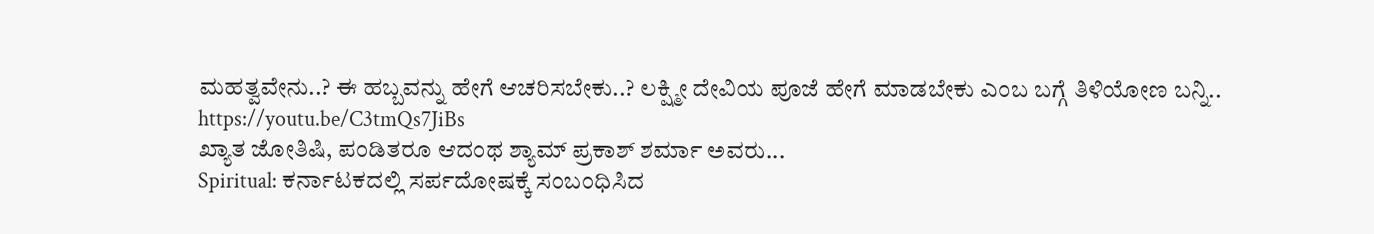ಮಹತ್ವವೇನು..? ಈ ಹಬ್ಬವನ್ನು ಹೇಗೆ ಆಚರಿಸಬೇಕು..? ಲಕ್ಷ್ಮೀ ದೇವಿಯ ಪೂಜೆ ಹೇಗೆ ಮಾಡಬೇಕು ಎಂಬ ಬಗ್ಗೆ ತಿಳಿಯೋಣ ಬನ್ನಿ..
https://youtu.be/C3tmQs7JiBs
ಖ್ಯಾತ ಜೋತಿಷಿ, ಪಂಡಿತರೂ ಆದಂಥ ಶ್ಯಾಮ್ ಪ್ರಕಾಶ್ ಶರ್ಮಾ ಅವರು...
Spiritual: ಕರ್ನಾಟಕದಲ್ಲಿ ಸರ್ಪದೋಷಕ್ಕೆ ಸಂಬಂಧಿಸಿದ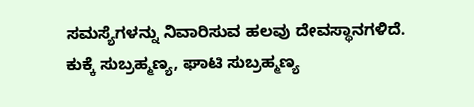ಸಮಸ್ಯೆಗಳನ್ನು ನಿವಾರಿಸುವ ಹಲವು ದೇವಸ್ಥಾನಗಳಿದೆ. ಕುಕ್ಕೆ ಸುಬ್ರಹ್ಮಣ್ಯ, ಘಾಟಿ ಸುಬ್ರಹ್ಮಣ್ಯ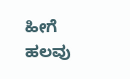ಹೀಗೆ ಹಲವು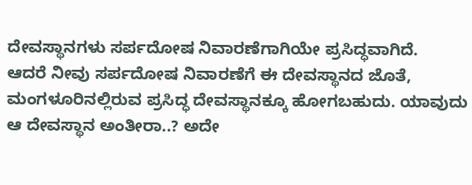ದೇವಸ್ಥಾನಗಳು ಸರ್ಪದೋಷ ನಿವಾರಣೆಗಾಗಿಯೇ ಪ್ರಸಿದ್ಧವಾಗಿದೆ.
ಆದರೆ ನೀವು ಸರ್ಪದೋಷ ನಿವಾರಣೆಗೆ ಈ ದೇವಸ್ಥಾನದ ಜೊತೆ, ಮಂಗಳೂರಿನಲ್ಲಿರುವ ಪ್ರಸಿದ್ಧ ದೇವಸ್ಥಾನಕ್ಕೂ ಹೋಗಬಹುದು. ಯಾವುದು ಆ ದೇವಸ್ಥಾನ ಅಂತೀರಾ..? ಅದೇ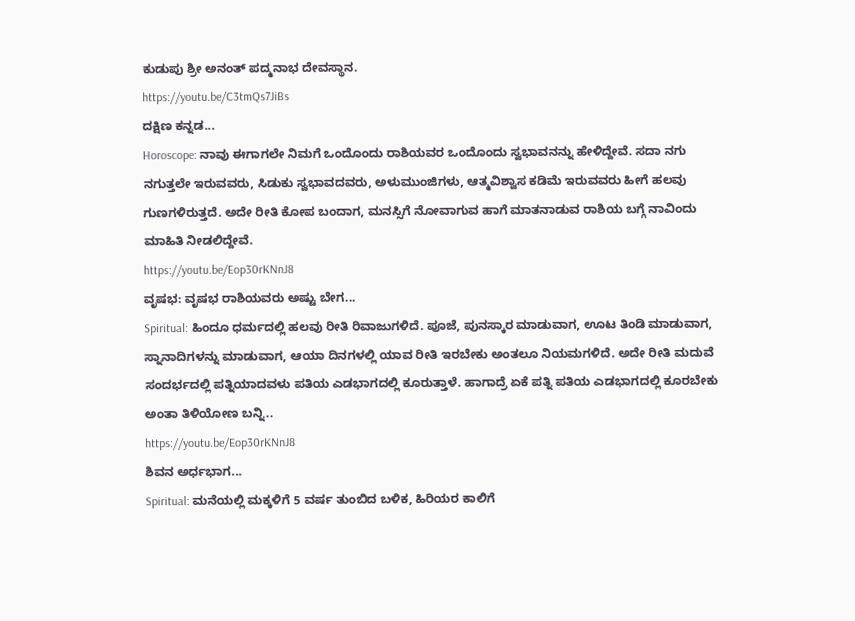ಕುಡುಪು ಶ್ರೀ ಅನಂತ್ ಪದ್ಮನಾಭ ದೇವಸ್ಥಾನ.
https://youtu.be/C3tmQs7JiBs
ದಕ್ಷಿಣ ಕನ್ನಡ...
Horoscope: ನಾವು ಈಗಾಗಲೇ ನಿಮಗೆ ಒಂದೊಂದು ರಾಶಿಯವರ ಒಂದೊಂದು ಸ್ವಭಾವನನ್ನು ಹೇಳಿದ್ದೇವೆ. ಸದಾ ನಗು ನಗುತ್ತಲೇ ಇರುವವರು, ಸಿಡುಕು ಸ್ವಭಾವದವರು, ಅಳುಮುಂಜಿಗಳು, ಆತ್ಮವಿಶ್ವಾಸ ಕಡಿಮೆ ಇರುವವರು ಹೀಗೆ ಹಲವು ಗುಣಗಳಿರುತ್ತದೆ. ಅದೇ ರೀತಿ ಕೋಪ ಬಂದಾಗ, ಮನಸ್ಸಿಗೆ ನೋವಾಗುವ ಹಾಗೆ ಮಾತನಾಡುವ ರಾಶಿಯ ಬಗ್ಗೆ ನಾವಿಂದು ಮಾಹಿತಿ ನೀಡಲಿದ್ದೇವೆ.
https://youtu.be/Eop30rKNnJ8
ವೃಷಭ: ವೃಷಭ ರಾಶಿಯವರು ಅಷ್ಟು ಬೇಗ...
Spiritual: ಹಿಂದೂ ಧರ್ಮದಲ್ಲಿ ಹಲವು ರೀತಿ ರಿವಾಜುಗಳಿದೆ. ಪೂಜೆ, ಪುನಸ್ಕಾರ ಮಾಡುವಾಗ, ಊಟ ತಿಂಡಿ ಮಾಡುವಾಗ, ಸ್ನಾನಾದಿಗಳನ್ನು ಮಾಡುವಾಗ, ಆಯಾ ದಿನಗಳಲ್ಲಿ ಯಾವ ರೀತಿ ಇರಬೇಕು ಅಂತಲೂ ನಿಯಮಗಳಿದೆ. ಅದೇ ರೀತಿ ಮದುವೆ ಸಂದರ್ಭದಲ್ಲಿ ಪತ್ನಿಯಾದವಳು ಪತಿಯ ಎಡಭಾಗದಲ್ಲಿ ಕೂರುತ್ತಾಳೆ. ಹಾಗಾದ್ರೆ ಏಕೆ ಪತ್ನಿ ಪತಿಯ ಎಡಭಾಗದಲ್ಲಿ ಕೂರಬೇಕು ಅಂತಾ ತಿಳಿಯೋಣ ಬನ್ನಿ..
https://youtu.be/Eop30rKNnJ8
ಶಿವನ ಅರ್ಧಭಾಗ...
Spiritual: ಮನೆಯಲ್ಲಿ ಮಕ್ಕಳಿಗೆ 5 ವರ್ಷ ತುಂಬಿದ ಬಳಿಕ, ಹಿರಿಯರ ಕಾಲಿಗೆ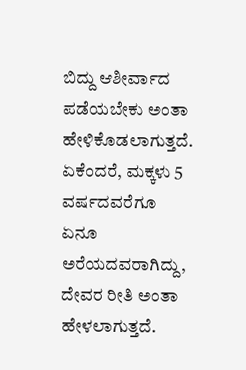ಬಿದ್ದು ಆಶೀರ್ವಾದ ಪಡೆಯಬೇಕು ಅಂತಾ ಹೇಳಿಕೊಡಲಾಗುತ್ತದೆ. ಏಕೆಂದರೆ, ಮಕ್ಕಳು 5 ವರ್ಷದವರೆಗೂ ಏನೂ ಅರೆಯದವರಾಗಿದ್ದು, ದೇವರ ರೀತಿ ಅಂತಾ ಹೇಳಲಾಗುತ್ತದೆ.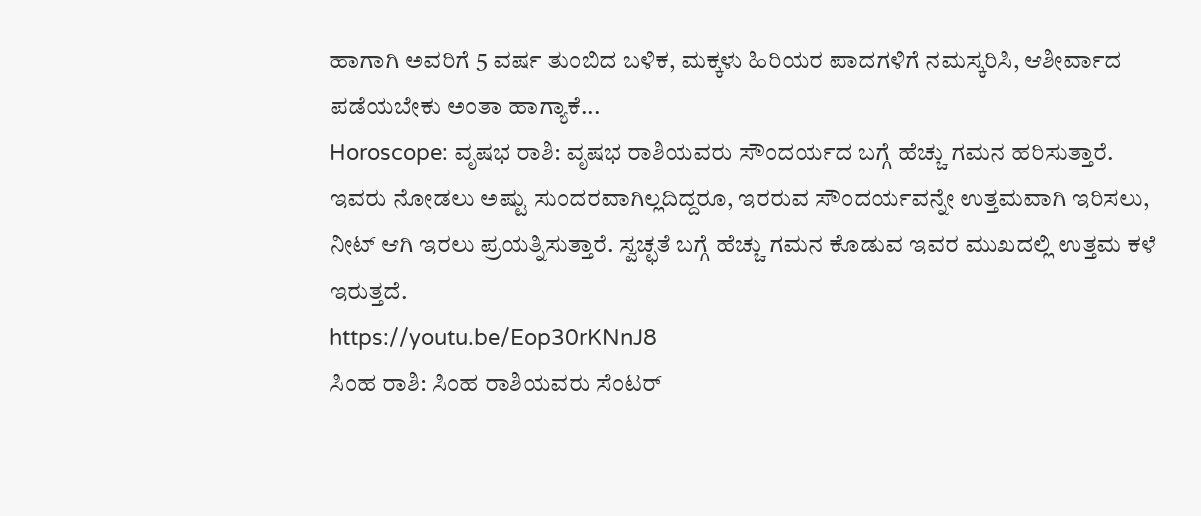ಹಾಗಾಗಿ ಅವರಿಗೆ 5 ವರ್ಷ ತುಂಬಿದ ಬಳಿಕ, ಮಕ್ಕಳು ಹಿರಿಯರ ಪಾದಗಳಿಗೆ ನಮಸ್ಕರಿಸಿ, ಆಶೀರ್ವಾದ ಪಡೆಯಬೇಕು ಅಂತಾ ಹಾಗ್ಯಾಕೆ...
Horoscope: ವೃಷಭ ರಾಶಿ: ವೃಷಭ ರಾಶಿಯವರು ಸೌಂದರ್ಯದ ಬಗ್ಗೆ ಹೆಚ್ಚು ಗಮನ ಹರಿಸುತ್ತಾರೆ. ಇವರು ನೋಡಲು ಅಷ್ಟು ಸುಂದರವಾಗಿಲ್ಲದಿದ್ದರೂ, ಇರರುವ ಸೌಂದರ್ಯವನ್ನೇ ಉತ್ತಮವಾಗಿ ಇರಿಸಲು, ನೀಟ್ ಆಗಿ ಇರಲು ಪ್ರಯತ್ನಿಸುತ್ತಾರೆ. ಸ್ವಚ್ಛತೆ ಬಗ್ಗೆ ಹೆಚ್ಚು ಗಮನ ಕೊಡುವ ಇವರ ಮುಖದಲ್ಲಿ ಉತ್ತಮ ಕಳೆ ಇರುತ್ತದೆ.
https://youtu.be/Eop30rKNnJ8
ಸಿಂಹ ರಾಶಿ: ಸಿಂಹ ರಾಶಿಯವರು ಸೆಂಟರ್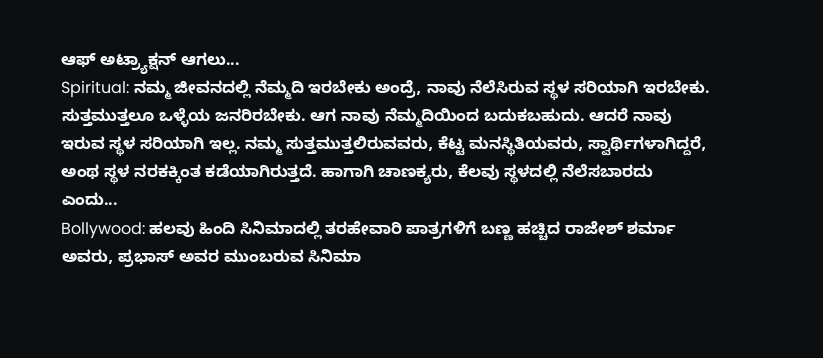ಆಫ್ ಅಟ್ರ್ಯಾಕ್ಷನ್ ಆಗಲು...
Spiritual: ನಮ್ಮ ಜೀವನದಲ್ಲಿ ನೆಮ್ಮದಿ ಇರಬೇಕು ಅಂದ್ರೆ, ನಾವು ನೆಲೆಸಿರುವ ಸ್ಥಳ ಸರಿಯಾಗಿ ಇರಬೇಕು. ಸುತ್ತಮುತ್ತಲೂ ಒಳ್ಳೆಯ ಜನರಿರಬೇಕು. ಆಗ ನಾವು ನೆಮ್ಮದಿಯಿಂದ ಬದುಕಬಹುದು. ಆದರೆ ನಾವು ಇರುವ ಸ್ಥಳ ಸರಿಯಾಗಿ ಇಲ್ಲ. ನಮ್ಮ ಸುತ್ತಮುತ್ತಲಿರುವವರು, ಕೆಟ್ಟ ಮನಸ್ಥಿತಿಯವರು, ಸ್ವಾರ್ಥಿಗಳಾಗಿದ್ದರೆ, ಅಂಥ ಸ್ಥಳ ನರಕಕ್ಕಿಂತ ಕಡೆಯಾಗಿರುತ್ತದೆ. ಹಾಗಾಗಿ ಚಾಣಕ್ಯರು, ಕೆಲವು ಸ್ಥಳದಲ್ಲಿ ನೆಲೆಸಬಾರದು ಎಂದು...
Bollywood: ಹಲವು ಹಿಂದಿ ಸಿನಿಮಾದಲ್ಲಿ ತರಹೇವಾರಿ ಪಾತ್ರಗಳಿಗೆ ಬಣ್ಣ ಹಚ್ಚಿದ ರಾಜೇಶ್ ಶರ್ಮಾ ಅವರು, ಪ್ರಭಾಸ್ ಅವರ ಮುಂಬರುವ ಸಿನಿಮಾ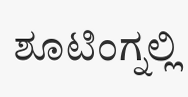ಶೂಟಿಂಗ್ನಲ್ಲಿ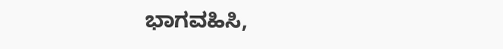ಭಾಗವಹಿಸಿ,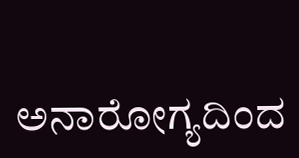ಅನಾರೋಗ್ಯದಿಂದ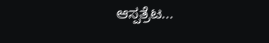ಆಸ್ಪತ್ರೆಟ...